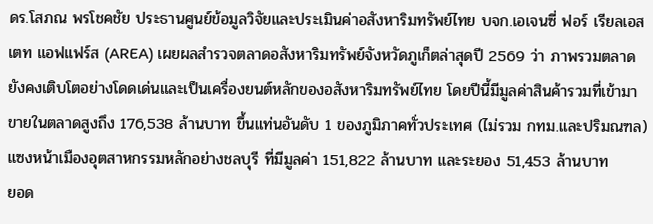ดร.โสภณ พรโชคชัย ประธานศูนย์ข้อมูลวิจัยและประเมินค่าอสังหาริมทรัพย์ไทย บจก.เอเจนซี่ ฟอร์ เรียลเอสเตท แอฟแฟร์ส (AREA) เผยผลสำรวจตลาดอสังหาริมทรัพย์จังหวัดภูเก็ตล่าสุดปี 2569 ว่า ภาพรวมตลาดยังคงเติบโตอย่างโดดเด่นและเป็นเครื่องยนต์หลักของอสังหาริมทรัพย์ไทย โดยปีนี้มีมูลค่าสินค้ารวมที่เข้ามาขายในตลาดสูงถึง 176,538 ล้านบาท ขึ้นแท่นอันดับ 1 ของภูมิภาคทั่วประเทศ (ไม่รวม กทม.และปริมณฑล) แซงหน้าเมืองอุตสาหกรรมหลักอย่างชลบุรี ที่มีมูลค่า 151,822 ล้านบาท และระยอง 51,453 ล้านบาท
ยอด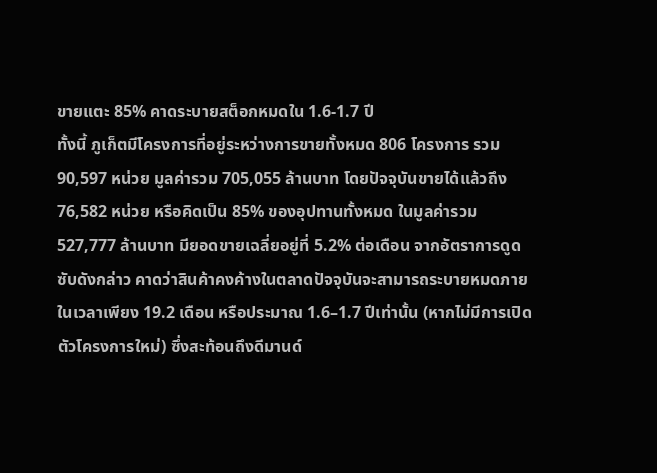ขายแตะ 85% คาดระบายสต็อกหมดใน 1.6-1.7 ปี
ทั้งนี้ ภูเก็ตมีโครงการที่อยู่ระหว่างการขายทั้งหมด 806 โครงการ รวม 90,597 หน่วย มูลค่ารวม 705,055 ล้านบาท โดยปัจจุบันขายได้แล้วถึง 76,582 หน่วย หรือคิดเป็น 85% ของอุปทานทั้งหมด ในมูลค่ารวม 527,777 ล้านบาท มียอดขายเฉลี่ยอยู่ที่ 5.2% ต่อเดือน จากอัตราการดูดซับดังกล่าว คาดว่าสินค้าคงค้างในตลาดปัจจุบันจะสามารถระบายหมดภายในเวลาเพียง 19.2 เดือน หรือประมาณ 1.6–1.7 ปีเท่านั้น (หากไม่มีการเปิดตัวโครงการใหม่) ซึ่งสะท้อนถึงดีมานด์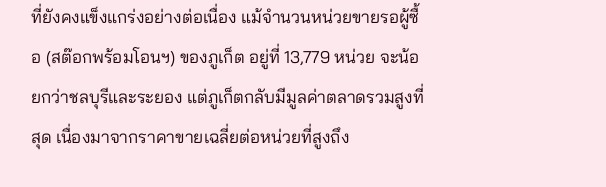ที่ยังคงแข็งแกร่งอย่างต่อเนื่อง แม้จำนวนหน่วยขายรอผู้ซื้อ (สต๊อกพร้อมโอนฯ) ของภูเก็ต อยู่ที่ 13,779 หน่วย จะน้อยกว่าชลบุรีและระยอง แต่ภูเก็ตกลับมีมูลค่าตลาดรวมสูงที่สุด เนื่องมาจากราคาขายเฉลี่ยต่อหน่วยที่สูงถึง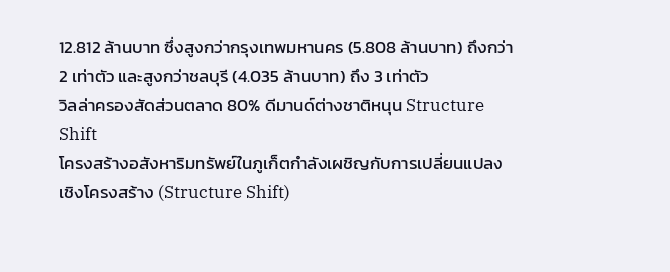12.812 ล้านบาท ซึ่งสูงกว่ากรุงเทพมหานคร (5.808 ล้านบาท) ถึงกว่า 2 เท่าตัว และสูงกว่าชลบุรี (4.035 ล้านบาท) ถึง 3 เท่าตัว
วิลล่าครองสัดส่วนตลาด 80% ดีมานด์ต่างชาติหนุน Structure Shift
โครงสร้างอสังหาริมทรัพย์ในภูเก็ตกำลังเผชิญกับการเปลี่ยนแปลงเชิงโครงสร้าง (Structure Shift)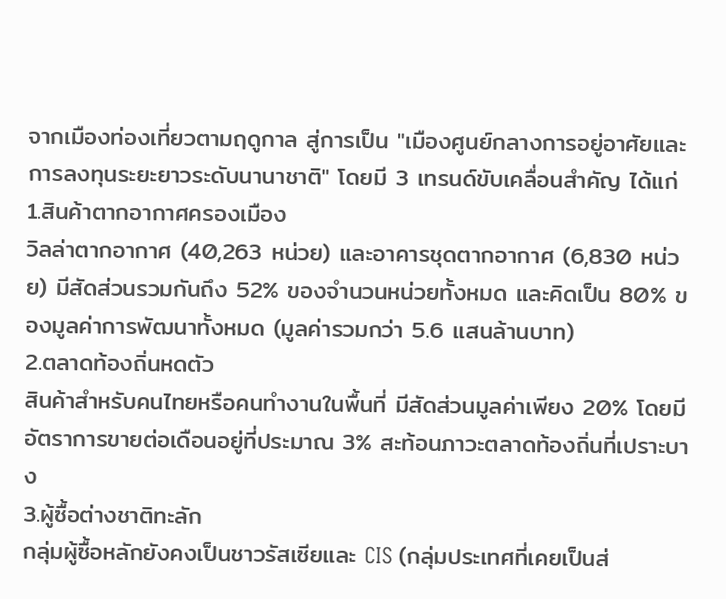จากเมืองท่องเที่ยวตามฤดูกาล สู่การเป็น "เมืองศูนย์กลางการอยู่อาศัยและการลงทุนระยะยาวระดับนานาชาติ" โดยมี 3 เทรนด์ขับเคลื่อนสำคัญ ได้แก่
1.สินค้าตากอากาศครองเมือง
วิลล่าตากอากาศ (40,263 หน่วย) และอาคารชุดตากอากาศ (6,830 หน่วย) มีสัดส่วนรวมกันถึง 52% ของจำนวนหน่วยทั้งหมด และคิดเป็น 80% ของมูลค่าการพัฒนาทั้งหมด (มูลค่ารวมกว่า 5.6 แสนล้านบาท)
2.ตลาดท้องถิ่นหดตัว
สินค้าสำหรับคนไทยหรือคนทำงานในพื้นที่ มีสัดส่วนมูลค่าเพียง 20% โดยมีอัตราการขายต่อเดือนอยู่ที่ประมาณ 3% สะท้อนภาวะตลาดท้องถิ่นที่เปราะบาง
3.ผู้ซื้อต่างชาติทะลัก
กลุ่มผู้ซื้อหลักยังคงเป็นชาวรัสเซียและ CIS (กลุ่มประเทศที่เคยเป็นส่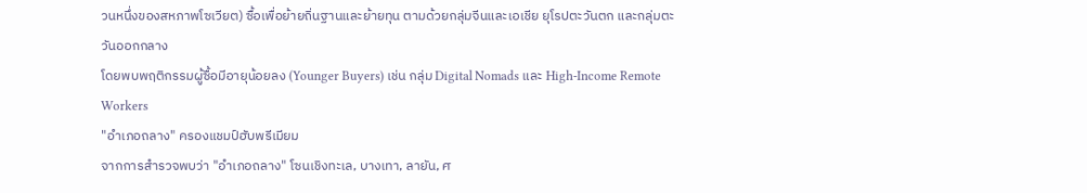วนหนึ่งของสหภาพโซเวียต) ซื้อเพื่อย้ายถิ่นฐานและย้ายทุน ตามด้วยกลุ่มจีนและเอเชีย ยุโรปตะวันตก และกลุ่มตะวันออกกลาง
โดยพบพฤติกรรมผู้ซื้อมีอายุน้อยลง (Younger Buyers) เช่น กลุ่ม Digital Nomads และ High-Income Remote Workers
"อำเภอถลาง" ครองแชมป์ฮับพรีเมียม
จากการสำรวจพบว่า "อำเภอถลาง" โซนเชิงทะเล, บางเทา, ลายัน, ศ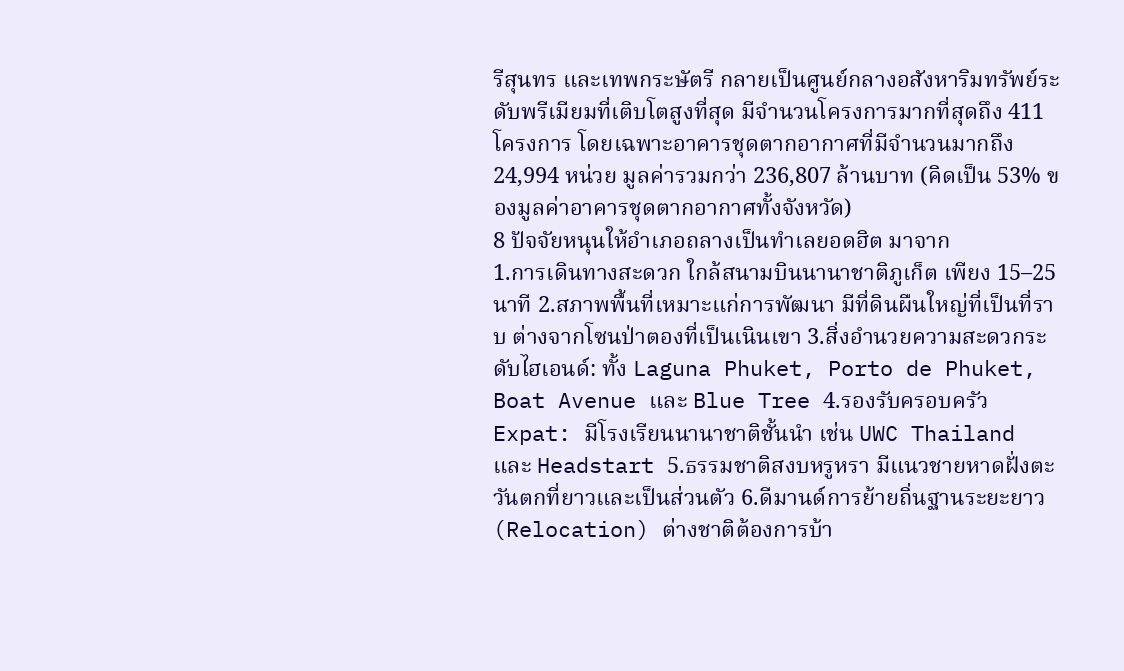รีสุนทร และเทพกระษัตรี กลายเป็นศูนย์กลางอสังหาริมทรัพย์ระดับพรีเมียมที่เติบโตสูงที่สุด มีจำนวนโครงการมากที่สุดถึง 411 โครงการ โดยเฉพาะอาคารชุดตากอากาศที่มีจำนวนมากถึง 24,994 หน่วย มูลค่ารวมกว่า 236,807 ล้านบาท (คิดเป็น 53% ของมูลค่าอาคารชุดตากอากาศทั้งจังหวัด)
8 ปัจจัยหนุนให้อำเภอถลางเป็นทำเลยอดฮิต มาจาก
1.การเดินทางสะดวก ใกล้สนามบินนานาชาติภูเก็ต เพียง 15–25 นาที 2.สภาพพื้นที่เหมาะแก่การพัฒนา มีที่ดินผืนใหญ่ที่เป็นที่ราบ ต่างจากโซนป่าตองที่เป็นเนินเขา 3.สิ่งอำนวยความสะดวกระดับไฮเอนด์: ทั้ง Laguna Phuket, Porto de Phuket, Boat Avenue และ Blue Tree 4.รองรับครอบครัว Expat: มีโรงเรียนนานาชาติชั้นนำ เช่น UWC Thailand และ Headstart 5.ธรรมชาติสงบหรูหรา มีแนวชายหาดฝั่งตะวันตกที่ยาวและเป็นส่วนตัว 6.ดีมานด์การย้ายถิ่นฐานระยะยาว (Relocation) ต่างชาติต้องการบ้า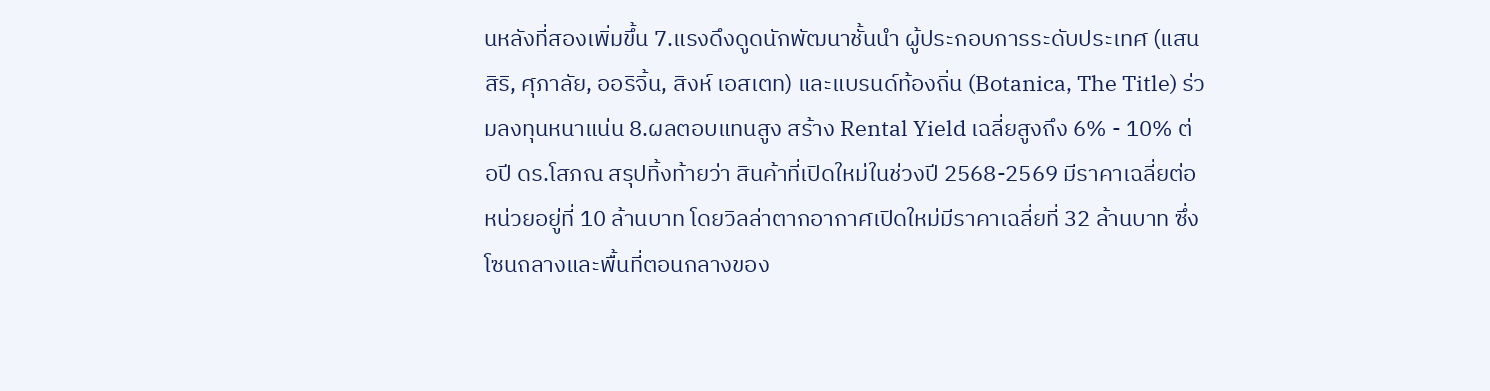นหลังที่สองเพิ่มขึ้น 7.แรงดึงดูดนักพัฒนาชั้นนำ ผู้ประกอบการระดับประเทศ (แสนสิริ, ศุภาลัย, ออริจิ้น, สิงห์ เอสเตท) และแบรนด์ท้องถิ่น (Botanica, The Title) ร่วมลงทุนหนาแน่น 8.ผลตอบแทนสูง สร้าง Rental Yield เฉลี่ยสูงถึง 6% - 10% ต่อปี ดร.โสภณ สรุปทิ้งท้ายว่า สินค้าที่เปิดใหม่ในช่วงปี 2568-2569 มีราคาเฉลี่ยต่อหน่วยอยู่ที่ 10 ล้านบาท โดยวิลล่าตากอากาศเปิดใหม่มีราคาเฉลี่ยที่ 32 ล้านบาท ซึ่งโซนถลางและพื้นที่ตอนกลางของ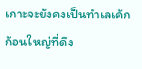เกาะจะยังคงเป็นทำเลเค้กก้อนใหญ่ที่ดึง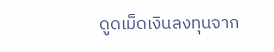ดูดเม็ดเงินลงทุนจาก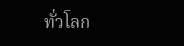ทั่วโลก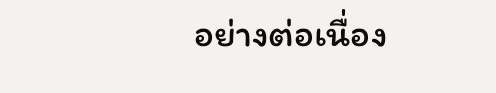อย่างต่อเนื่อง